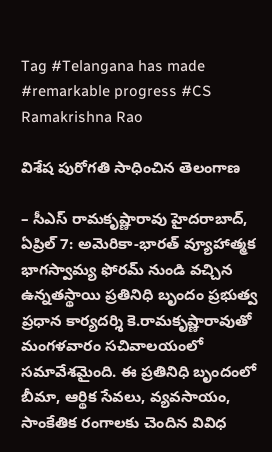Tag #Telangana has made #remarkable progress #CS Ramakrishna Rao

విశేష పురోగతి సాధించిన తెలంగాణ

– సీఎస్ రామకృష్ణారావు హైదరాబాద్, ఏప్రిల్ 7: అమెరికా-భారత్ వ్యూహాత్మక భాగస్వామ్య ఫోరమ్ నుండి వచ్చిన ఉన్నతస్థాయి ప్రతినిధి బృందం ప్రభుత్వ ప్రధాన కార్యదర్శి కె.రామకృష్ణారావుతో మంగళవారం సచివాలయంలో సమావేశమైంది. ఈ ప్రతినిధి బృందంలో బీమా, ఆర్థిక సేవలు, వ్యవసాయం, సాంకేతిక రంగాలకు చెందిన వివిధ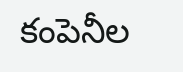కంపెనీల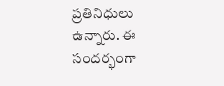ప్రతినిధులు ఉన్నారు. ఈ సందర్భంగా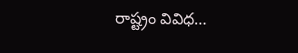రాష్ట్రం వివిధ…